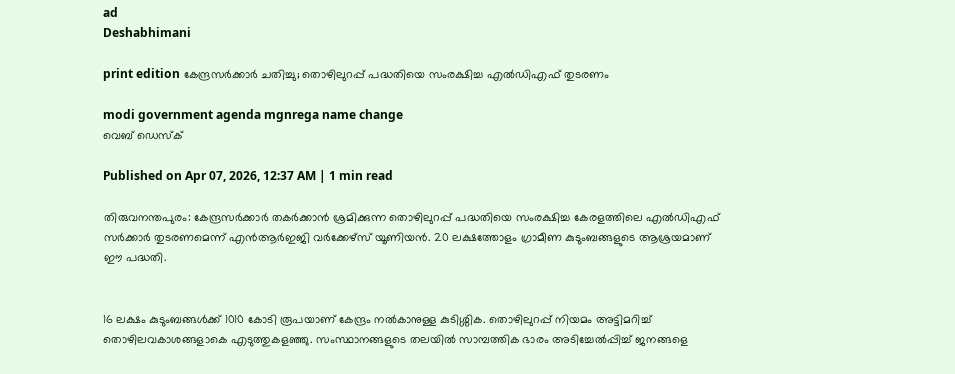ad
Deshabhimani

print edition കേന്ദ്രസർക്കാർ ചതിച്ചു; തൊഴിലുറപ്പ്‌ പദ്ധതിയെ സംരക്ഷിച്ച എൽഡിഎഫ്‌ തുടരണം

modi government agenda mgnrega name change
വെബ് ഡെസ്ക്

Published on Apr 07, 2026, 12:37 AM | 1 min read

തിരുവനന്തപുരം: കേന്ദ്രസർക്കാർ തകർക്കാൻ ശ്രമിക്കുന്ന തൊഴിലുറപ്പ്‌ പദ്ധതിയെ സംരക്ഷിച്ച കേരളത്തിലെ എൽഡിഎഫ്‌ സർക്കാർ തുടരണമെന്ന്‌ എൻആർഇജി വർക്കേഴ്സ്‌ യൂണിയൻ. 20 ലക്ഷത്തോളം ഗ്രാമീണ കുടുംബങ്ങളുടെ ആശ്രയമാണ്‌ ഇ‍ൗ പദ്ധതി.


16 ലക്ഷം കുടുംബങ്ങൾക്ക്‌ 1010 കോടി രൂപയാണ്‌ കേന്ദ്രം നൽകാനുള്ള കുടിശ്ശിക. തൊഴിലുറപ്പ്‌ നിയമം അട്ടിമറിച്ച്‌ തൊഴിലവകാശങ്ങളാകെ എടുത്തുകളഞ്ഞു. സംസ്ഥാനങ്ങളുടെ തലയിൽ സാമ്പത്തിക ഭാരം അടിച്ചേൽപ്പിച്ച്‌ ജനങ്ങളെ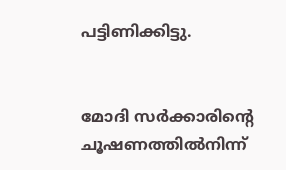പട്ടിണിക്കിട്ടു.


മോദി സർക്കാരിന്റെ ചൂഷണത്തിൽനിന്ന്‌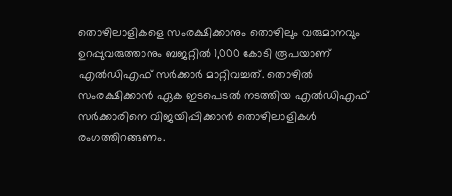തൊഴിലാളികളെ സംരക്ഷിക്കാനും തൊഴിലും വരുമാനവും ഉറപ്പുവരുത്താനും ബജറ്റിൽ 1,000 കോടി രൂപയാണ്‌ എൽഡിഎഫ്‌ സർക്കാർ മാറ്റിവച്ചത്‌. തൊഴിൽ സംരക്ഷിക്കാൻ ഏക ഇടപെടൽ നടത്തിയ എൽഡിഎഫ്‌ സർക്കാരിനെ വിജയിപ്പിക്കാൻ തൊഴിലാളികൾ രംഗത്തിറങ്ങണം.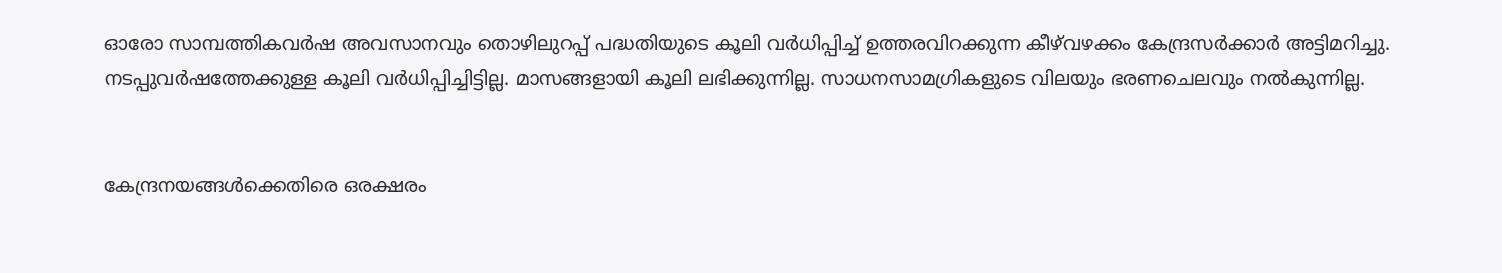ഓരോ സാമ്പത്തികവർഷ അവസാനവും തൊഴിലുറപ്പ്‌ പദ്ധതിയുടെ കൂലി വർധിപ്പിച്ച്‌ ഉത്തരവിറക്കുന്ന ക‍ീഴ്‌വഴക്കം കേന്ദ്രസർക്കാർ അട്ടിമറിച്ചു. നടപ്പുവർഷത്തേക്കുള്ള കൂലി വർധിപ്പിച്ചിട്ടില്ല. മാസങ്ങളായി കൂലി ലഭിക്കുന്നില്ല. സാധനസാമഗ്രികളുടെ വിലയും ഭരണചെലവും നൽകുന്നില്ല.


കേന്ദ്രനയങ്ങൾക്കെതിരെ ഒരക്ഷരം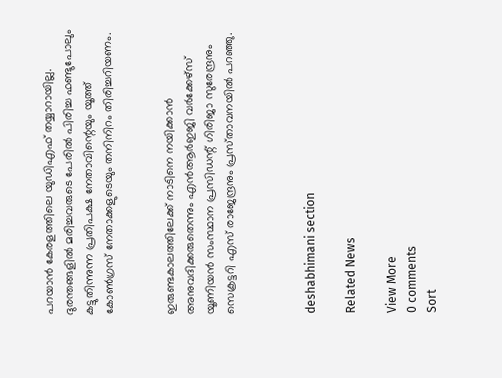പറയാൻ കേരളത്തിലെ യുഡിഎഫ്‌ തയ്യാറായില്ല. ദുരന്തങ്ങളിൽ മരിച്ചവരുടെ പേരിൽ പിരിച്ച ഫണ്ടുപോലും കട്ടുതിന്നുന്ന പ്രതിപക്ഷ നേതാവിന്റെയും യൂത്ത്‌ കോൺഗ്രസ്‌ നേതാക്കളുടെയും തനിനിറം തിരിച്ചറിയണം.


ഇരുണ്ടകാലത്തിലേക്ക്‌ നാടിനെ നയിക്കാൻ അനുവദിക്കരുതെന്നും എൻആർഇജി വർക്കേഴ്‌സ്‌ യൂണിയൻ സംസ്ഥാന പ്രസിഡന്റ്‌ ഗിരിജാ സുരേന്ദ്രനും സെക്രട്ടറി എസ്‌ രാജേന്ദ്രനും പ്രസ്‌താവനയിൽ പറഞ്ഞു.



deshabhimani section

Related News

View More
0 comments
Sort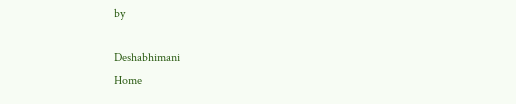by

Deshabhimani
Home